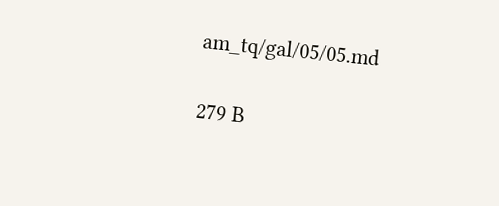am_tq/gal/05/05.md

279 B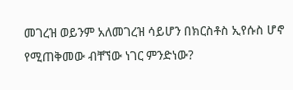መገረዝ ወይንም አለመገረዝ ሳይሆን በክርስቶስ ኢየሱስ ሆኖ የሚጠቅመው ብቸኘው ነገር ምንድነው?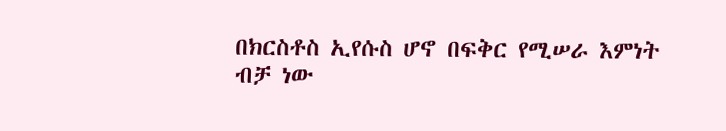በክርስቶስ ኢየሱስ ሆኖ በፍቅር የሚሠራ እምነት ብቻ ነው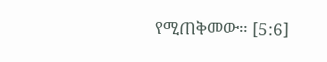የሚጠቅመው። [5:6]